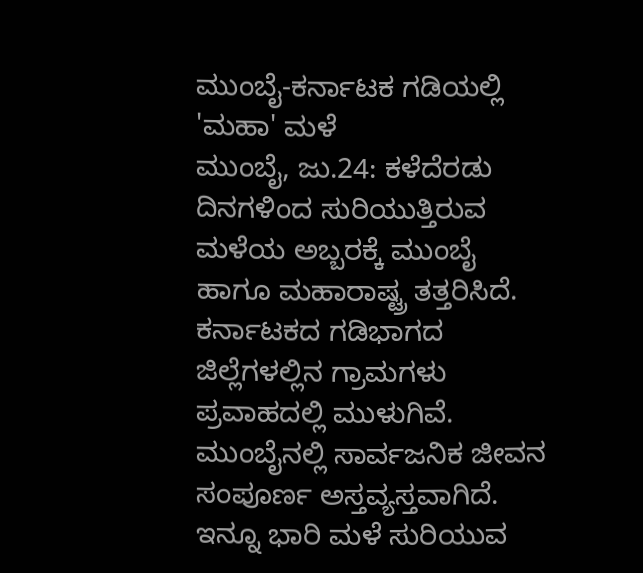ಮುಂಬೈ-ಕರ್ನಾಟಕ ಗಡಿಯಲ್ಲಿ 'ಮಹಾ' ಮಳೆ
ಮುಂಬೈ, ಜು.24: ಕಳೆದೆರಡು ದಿನಗಳಿಂದ ಸುರಿಯುತ್ತಿರುವ ಮಳೆಯ ಅಬ್ಬರಕ್ಕೆ ಮುಂಬೈ ಹಾಗೂ ಮಹಾರಾಷ್ಟ್ರ ತತ್ತರಿಸಿದೆ. ಕರ್ನಾಟಕದ ಗಡಿಭಾಗದ ಜಿಲ್ಲೆಗಳಲ್ಲಿನ ಗ್ರಾಮಗಳು ಪ್ರವಾಹದಲ್ಲಿ ಮುಳುಗಿವೆ.
ಮುಂಬೈನಲ್ಲಿ ಸಾರ್ವಜನಿಕ ಜೀವನ ಸಂಪೂರ್ಣ ಅಸ್ತವ್ಯಸ್ತವಾಗಿದೆ. ಇನ್ನೂ ಭಾರಿ ಮಳೆ ಸುರಿಯುವ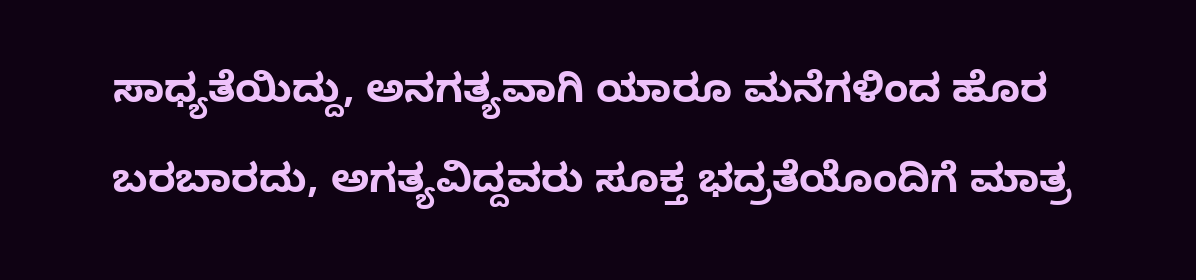ಸಾಧ್ಯತೆಯಿದ್ದು, ಅನಗತ್ಯವಾಗಿ ಯಾರೂ ಮನೆಗಳಿಂದ ಹೊರ ಬರಬಾರದು, ಅಗತ್ಯವಿದ್ದವರು ಸೂಕ್ತ ಭದ್ರತೆಯೊಂದಿಗೆ ಮಾತ್ರ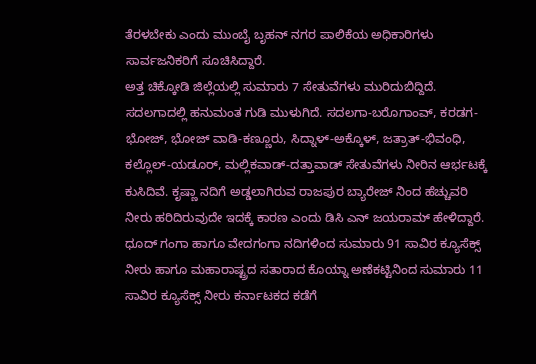ತೆರಳಬೇಕು ಎಂದು ಮುಂಬೈ ಬೃಹನ್ ನಗರ ಪಾಲಿಕೆಯ ಅಧಿಕಾರಿಗಳು ಸಾರ್ವಜನಿಕರಿಗೆ ಸೂಚಿಸಿದ್ದಾರೆ.
ಅತ್ತ ಚಿಕ್ಕೋಡಿ ಜಿಲ್ಲೆಯಲ್ಲಿ ಸುಮಾರು 7 ಸೇತುವೆಗಳು ಮುರಿದುಬಿದ್ದಿದೆ. ಸದಲಗಾದಲ್ಲಿ ಹನುಮಂತ ಗುಡಿ ಮುಳುಗಿದೆ. ಸದಲಗಾ-ಬರೊಗಾಂವ್, ಕರಡಗ-ಭೋಜ್, ಭೋಜ್ ವಾಡಿ-ಕಣ್ಣೂರು, ಸಿದ್ನಾಳ್-ಅಕ್ಕೊಳ್, ಜತ್ರಾತ್-ಭಿವಂಧಿ, ಕಲ್ಲೊಲ್-ಯಡೂರ್, ಮಲ್ಲಿಕವಾಡ್-ದತ್ತಾವಾಡ್ ಸೇತುವೆಗಳು ನೀರಿನ ಆರ್ಭಟಕ್ಕೆ ಕುಸಿದಿವೆ. ಕೃಷ್ಣಾ ನದಿಗೆ ಅಡ್ಡಲಾಗಿರುವ ರಾಜಪುರ ಬ್ಯಾರೇಜ್ ನಿಂದ ಹೆಚ್ಚುವರಿ ನೀರು ಹರಿದಿರುವುದೇ ಇದಕ್ಕೆ ಕಾರಣ ಎಂದು ಡಿಸಿ ಎನ್ ಜಯರಾಮ್ ಹೇಳಿದ್ದಾರೆ.
ಧೂದ್ ಗಂಗಾ ಹಾಗೂ ವೇದಗಂಗಾ ನದಿಗಳಿಂದ ಸುಮಾರು 91 ಸಾವಿರ ಕ್ಯೂಸೆಕ್ಸ್ ನೀರು ಹಾಗೂ ಮಹಾರಾಷ್ಟ್ರದ ಸತಾರಾದ ಕೊಯ್ನಾ ಅಣೆಕಟ್ಟಿನಿಂದ ಸುಮಾರು 11 ಸಾವಿರ ಕ್ಯೂಸೆಕ್ಸ್ ನೀರು ಕರ್ನಾಟಕದ ಕಡೆಗೆ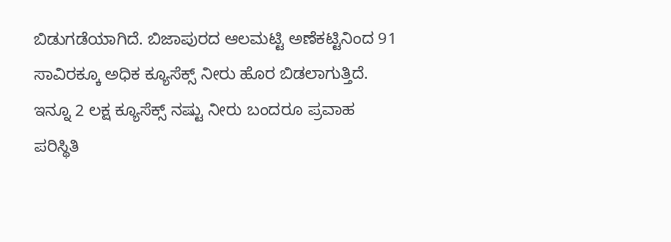ಬಿಡುಗಡೆಯಾಗಿದೆ. ಬಿಜಾಪುರದ ಆಲಮಟ್ಟಿ ಅಣೆಕಟ್ಟಿನಿಂದ 91 ಸಾವಿರಕ್ಕೂ ಅಧಿಕ ಕ್ಯೂಸೆಕ್ಸ್ ನೀರು ಹೊರ ಬಿಡಲಾಗುತ್ತಿದೆ. ಇನ್ನೂ 2 ಲಕ್ಷ ಕ್ಯೂಸೆಕ್ಸ್ ನಷ್ಟು ನೀರು ಬಂದರೂ ಪ್ರವಾಹ ಪರಿಸ್ಥಿತಿ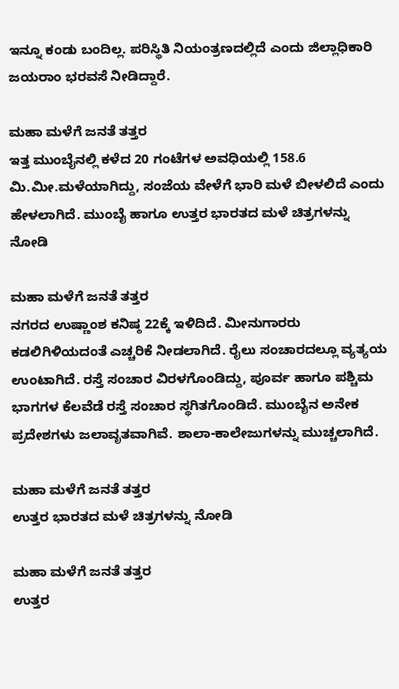ಇನ್ನೂ ಕಂಡು ಬಂದಿಲ್ಲ. ಪರಿಸ್ಥಿತಿ ನಿಯಂತ್ರಣದಲ್ಲಿದೆ ಎಂದು ಜಿಲ್ಲಾಧಿಕಾರಿ ಜಯರಾಂ ಭರವಸೆ ನೀಡಿದ್ದಾರೆ.

ಮಹಾ ಮಳೆಗೆ ಜನತೆ ತತ್ತರ
ಇತ್ತ ಮುಂಬೈನಲ್ಲಿ ಕಳೆದ 20 ಗಂಟೆಗಳ ಅವಧಿಯಲ್ಲಿ 158.6 ಮಿ.ಮೀ.ಮಳೆಯಾಗಿದ್ದು, ಸಂಜೆಯ ವೇಳೆಗೆ ಭಾರಿ ಮಳೆ ಬೀಳಲಿದೆ ಎಂದು ಹೇಳಲಾಗಿದೆ. ಮುಂಬೈ ಹಾಗೂ ಉತ್ತರ ಭಾರತದ ಮಳೆ ಚಿತ್ರಗಳನ್ನು ನೋಡಿ

ಮಹಾ ಮಳೆಗೆ ಜನತೆ ತತ್ತರ
ನಗರದ ಉಷ್ಣಾಂಶ ಕನಿಷ್ಠ 22ಕ್ಕೆ ಇಳಿದಿದೆ. ಮೀನುಗಾರರು ಕಡಲಿಗಿಳಿಯದಂತೆ ಎಚ್ಚರಿಕೆ ನೀಡಲಾಗಿದೆ. ರೈಲು ಸಂಚಾರದಲ್ಲೂ ವ್ಯತ್ಯಯ ಉಂಟಾಗಿದೆ. ರಸ್ತೆ ಸಂಚಾರ ವಿರಳಗೊಂಡಿದ್ದು, ಪೂರ್ವ ಹಾಗೂ ಪಶ್ಚಿಮ ಭಾಗಗಳ ಕೆಲವೆಡೆ ರಸ್ತೆ ಸಂಚಾರ ಸ್ಥಗಿತಗೊಂಡಿದೆ. ಮುಂಬೈನ ಅನೇಕ ಪ್ರದೇಶಗಳು ಜಲಾವೃತವಾಗಿವೆ. ಶಾಲಾ-ಕಾಲೇಜುಗಳನ್ನು ಮುಚ್ಚಲಾಗಿದೆ.

ಮಹಾ ಮಳೆಗೆ ಜನತೆ ತತ್ತರ
ಉತ್ತರ ಭಾರತದ ಮಳೆ ಚಿತ್ರಗಳನ್ನು ನೋಡಿ

ಮಹಾ ಮಳೆಗೆ ಜನತೆ ತತ್ತರ
ಉತ್ತರ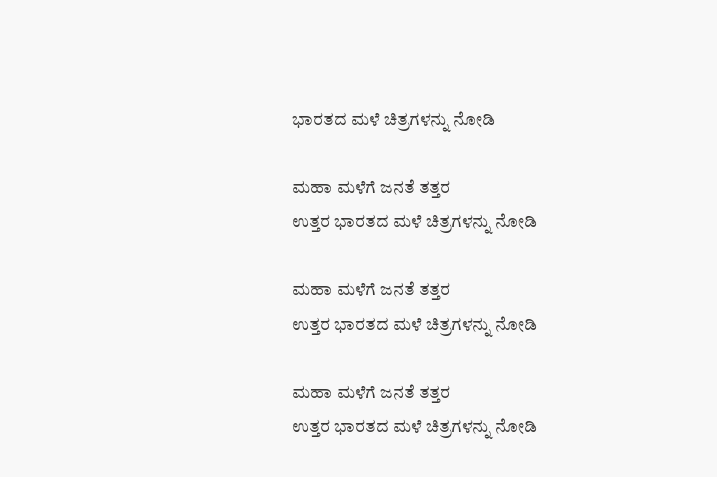ಭಾರತದ ಮಳೆ ಚಿತ್ರಗಳನ್ನು ನೋಡಿ

ಮಹಾ ಮಳೆಗೆ ಜನತೆ ತತ್ತರ
ಉತ್ತರ ಭಾರತದ ಮಳೆ ಚಿತ್ರಗಳನ್ನು ನೋಡಿ

ಮಹಾ ಮಳೆಗೆ ಜನತೆ ತತ್ತರ
ಉತ್ತರ ಭಾರತದ ಮಳೆ ಚಿತ್ರಗಳನ್ನು ನೋಡಿ

ಮಹಾ ಮಳೆಗೆ ಜನತೆ ತತ್ತರ
ಉತ್ತರ ಭಾರತದ ಮಳೆ ಚಿತ್ರಗಳನ್ನು ನೋಡಿ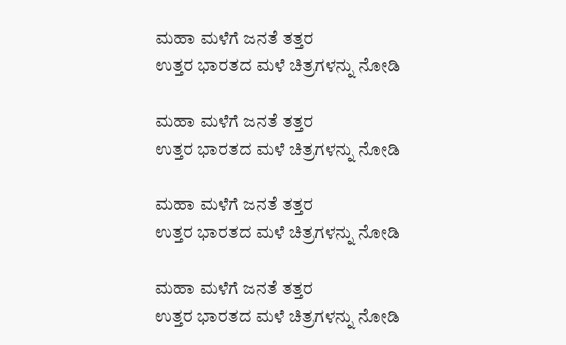ಮಹಾ ಮಳೆಗೆ ಜನತೆ ತತ್ತರ
ಉತ್ತರ ಭಾರತದ ಮಳೆ ಚಿತ್ರಗಳನ್ನು ನೋಡಿ

ಮಹಾ ಮಳೆಗೆ ಜನತೆ ತತ್ತರ
ಉತ್ತರ ಭಾರತದ ಮಳೆ ಚಿತ್ರಗಳನ್ನು ನೋಡಿ

ಮಹಾ ಮಳೆಗೆ ಜನತೆ ತತ್ತರ
ಉತ್ತರ ಭಾರತದ ಮಳೆ ಚಿತ್ರಗಳನ್ನು ನೋಡಿ

ಮಹಾ ಮಳೆಗೆ ಜನತೆ ತತ್ತರ
ಉತ್ತರ ಭಾರತದ ಮಳೆ ಚಿತ್ರಗಳನ್ನು ನೋಡಿ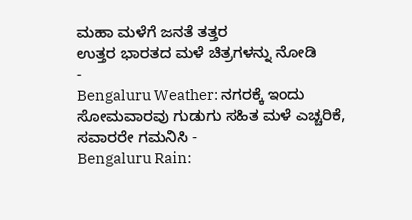ಮಹಾ ಮಳೆಗೆ ಜನತೆ ತತ್ತರ
ಉತ್ತರ ಭಾರತದ ಮಳೆ ಚಿತ್ರಗಳನ್ನು ನೋಡಿ
-
Bengaluru Weather: ನಗರಕ್ಕೆ ಇಂದು ಸೋಮವಾರವು ಗುಡುಗು ಸಹಿತ ಮಳೆ ಎಚ್ಚರಿಕೆ, ಸವಾರರೇ ಗಮನಿಸಿ -
Bengaluru Rain: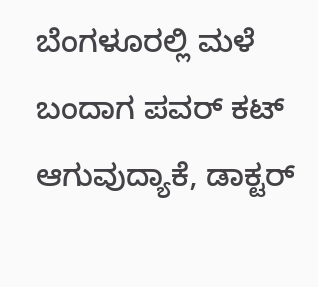ಬೆಂಗಳೂರಲ್ಲಿ ಮಳೆ ಬಂದಾಗ ಪವರ್ ಕಟ್ ಆಗುವುದ್ಯಾಕೆ, ಡಾಕ್ಟರ್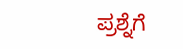ಪ್ರಶ್ನೆಗೆ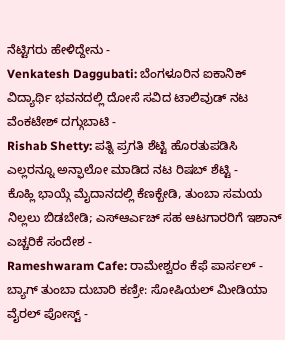ನೆಟ್ಟಿಗರು ಹೇಳಿದ್ದೇನು -
Venkatesh Daggubati: ಬೆಂಗಳೂರಿನ ಐಕಾನಿಕ್ ವಿದ್ಯಾರ್ಥಿ ಭವನದಲ್ಲಿ ದೋಸೆ ಸವಿದ ಟಾಲಿವುಡ್ ನಟ ವೆಂಕಟೇಶ್ ದಗ್ಗುಬಾಟಿ -
Rishab Shetty: ಪತ್ನಿ ಪ್ರಗತಿ ಶೆಟ್ಟಿ ಹೊರತುಪಡಿಸಿ ಎಲ್ಲರನ್ನೂ ಅನ್ಫಾಲೋ ಮಾಡಿದ ನಟ ರಿಷಬ್ ಶೆಟ್ಟಿ -
ಕೊಹ್ಲಿ ಭಾಯ್ಗೆ ಮೈದಾನದಲ್ಲಿ ಕೆಣಕ್ಬೇಡಿ, ತುಂಬಾ ಸಮಯ ನಿಲ್ಲಲು ಬಿಡಬೇಡಿ; ಎಸ್ಆರ್ಎಚ್ ಸಹ ಆಟಗಾರರಿಗೆ ಇಶಾನ್ ಎಚ್ಚರಿಕೆ ಸಂದೇಶ -
Rameshwaram Cafe: ರಾಮೇಶ್ವರಂ ಕೆಫೆ ಪಾರ್ಸಲ್ - ಬ್ಯಾಗ್ ತುಂಬಾ ದುಬಾರಿ ಕಣ್ರೀ: ಸೋಷಿಯಲ್ ಮೀಡಿಯಾ ವೈರಲ್ ಪೋಸ್ಟ್ -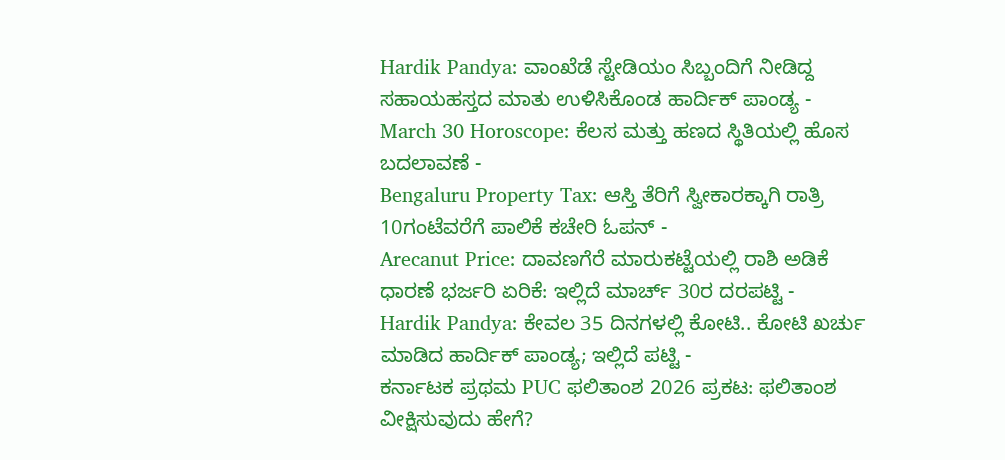Hardik Pandya: ವಾಂಖೆಡೆ ಸ್ಟೇಡಿಯಂ ಸಿಬ್ಬಂದಿಗೆ ನೀಡಿದ್ದ ಸಹಾಯಹಸ್ತದ ಮಾತು ಉಳಿಸಿಕೊಂಡ ಹಾರ್ದಿಕ್ ಪಾಂಡ್ಯ -
March 30 Horoscope: ಕೆಲಸ ಮತ್ತು ಹಣದ ಸ್ಥಿತಿಯಲ್ಲಿ ಹೊಸ ಬದಲಾವಣೆ -
Bengaluru Property Tax: ಆಸ್ತಿ ತೆರಿಗೆ ಸ್ವೀಕಾರಕ್ಕಾಗಿ ರಾತ್ರಿ 10ಗಂಟೆವರೆಗೆ ಪಾಲಿಕೆ ಕಚೇರಿ ಓಪನ್ -
Arecanut Price: ದಾವಣಗೆರೆ ಮಾರುಕಟ್ಟೆಯಲ್ಲಿ ರಾಶಿ ಅಡಿಕೆ ಧಾರಣೆ ಭರ್ಜರಿ ಏರಿಕೆ: ಇಲ್ಲಿದೆ ಮಾರ್ಚ್ 30ರ ದರಪಟ್ಟಿ -
Hardik Pandya: ಕೇವಲ 35 ದಿನಗಳಲ್ಲಿ ಕೋಟಿ.. ಕೋಟಿ ಖರ್ಚು ಮಾಡಿದ ಹಾರ್ದಿಕ್ ಪಾಂಡ್ಯ; ಇಲ್ಲಿದೆ ಪಟ್ಟಿ -
ಕರ್ನಾಟಕ ಪ್ರಥಮ PUC ಫಲಿತಾಂಶ 2026 ಪ್ರಕಟ: ಫಲಿತಾಂಶ ವೀಕ್ಷಿಸುವುದು ಹೇಗೆ?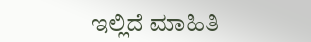ಇಲ್ಲಿದೆ ಮಾಹಿತಿ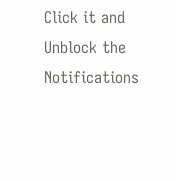Click it and Unblock the Notifications